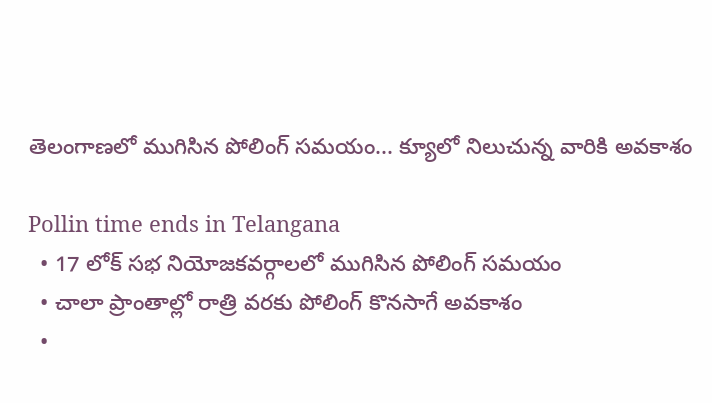తెలంగాణలో ముగిసిన పోలింగ్ సమయం... క్యూలో నిలుచున్న వారికి అవకాశం

Pollin time ends in Telangana
  • 17 లోక్ సభ నియోజకవర్గాలలో ముగిసిన పోలింగ్ సమయం
  • చాలా ప్రాంతాల్లో రాత్రి వరకు పోలింగ్ కొనసాగే అవకాశం
  •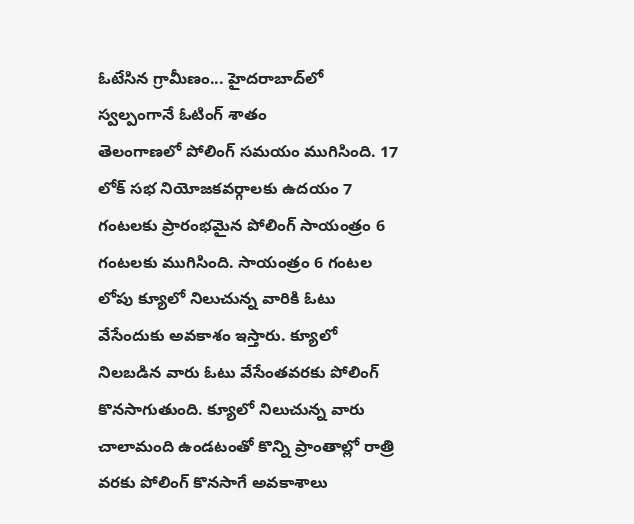ఓటేసిన గ్రామీణం... హైదరాబాద్‌లో స్వల్పంగానే ఓటింగ్ శాతం
తెలంగాణలో పోలింగ్ సమయం ముగిసింది. 17 లోక్ సభ నియోజకవర్గాలకు ఉదయం 7 గంటలకు ప్రారంభమైన పోలింగ్ సాయంత్రం 6 గంటలకు ముగిసింది. సాయంత్రం 6 గంటల లోపు క్యూలో నిలుచున్న వారికి ఓటు వేసేందుకు అవకాశం ఇస్తారు. క్యూలో నిలబడిన వారు ఓటు వేసేంతవరకు పోలింగ్ కొనసాగుతుంది. క్యూలో నిలుచున్న వారు చాలామంది ఉండటంతో కొన్ని ప్రాంతాల్లో రాత్రి వరకు పోలింగ్ కొనసాగే అవకాశాలు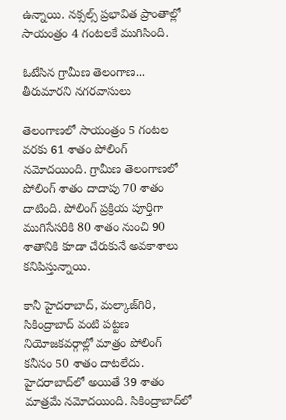ఉన్నాయి. నక్సల్స్ ప్రభావిత ప్రాంతాల్లో సాయంత్రం 4 గంటలకే ముగిసింది.

ఓటేసిన గ్రామీణ తెలంగాణ... తీరుమారని నగరవాసులు

తెలంగాణలో సాయంత్రం 5 గంటల వరకు 61 శాతం పోలింగ్ నమోదయింది. గ్రామీణ తెలంగాణలో పోలింగ్ శాతం దాదాపు 70 శాతం దాటింది. పోలింగ్ ప్రక్రియ పూర్తిగా ముగిసేసరికి 80 శాతం నుంచి 90 శాతానికి కూడా చేరుకునే అవకాశాలు కనిపిస్తున్నాయి.

కానీ హైదరాబాద్, మల్కాజ్‌గిరి, సికింద్రాబాద్ వంటి పట్టణ నియోజకవర్గాల్లో మాత్రం పోలింగ్ కనీసం 50 శాతం దాటలేదు. హైదరాబాద్‌లో అయితే 39 శాతం మాత్రమే నమోదయింది. సికింద్రాబాద్‌‌లో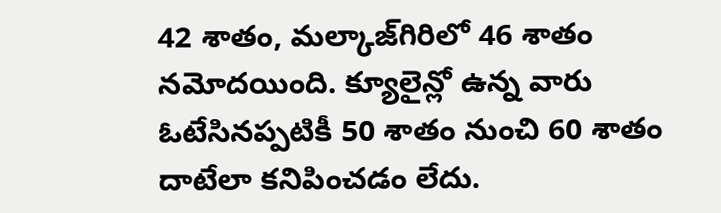42 శాతం, మల్కాజ్‌గిరిలో 46 శాతం నమోదయింది. క్యూలైన్లో ఉన్న వారు ఓటేసినప్పటికీ 50 శాతం నుంచి 60 శాతం దాటేలా కనిపించడం లేదు.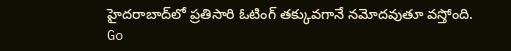హైదరాబాద్‌లో ప్రతిసారి ఓటింగ్ తక్కువగానే నమోదవుతూ వస్తోంది.
Go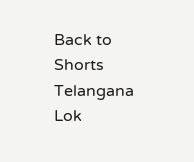Back to Shorts
Telangana
Lok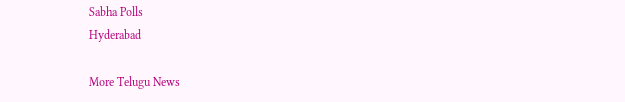Sabha Polls
Hyderabad

More Telugu News